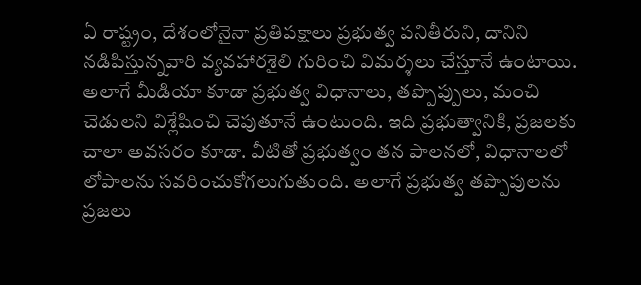ఏ రాష్ట్రం, దేశంలోనైనా ప్రతిపక్షాలు ప్రభుత్వ పనితీరుని, దానిని నడిపిస్తున్నవారి వ్యవహారశైలి గురించి విమర్శలు చేస్తూనే ఉంటాయి.
అలాగే మీడియా కూడా ప్రభుత్వ విధానాలు, తప్పొప్పులు, మంచి చెడులని విశ్లేషించి చెపుతూనే ఉంటుంది. ఇది ప్రభుత్వానికి, ప్రజలకు చాలా అవసరం కూడా. వీటితో ప్రభుత్వం తన పాలనలో, విధానాలలో లోపాలను సవరించుకోగలుగుతుంది. అలాగే ప్రభుత్వ తప్పొపులను ప్రజలు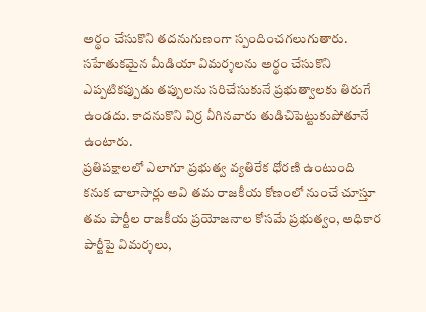అర్థం చేసుకొని తదనుగుణంగా స్పందించగలుగుతారు.
సహేతుకమైన మీడియా విమర్శలను అర్థం చేసుకొని ఎప్పటికప్పుడు తప్పులను సరిచేసుకునే ప్రభుత్వాలకు తిరుగే ఉండదు. కాదనుకొని విర్ర వీగినవారు తుడిచిపెట్టుకుపోతూనే ఉంటారు.
ప్రతిపక్షాలలో ఎలాగూ ప్రభుత్వ వ్యతిరేక ధోరణి ఉంటుంది కనుక చాలాసార్లు అవి తమ రాజకీయ కోణంలో నుంచే చూస్తూ తమ పార్టీల రాజకీయ ప్రయోజనాల కోసమే ప్రభుత్వం, అధికార పార్టీపై విమర్శలు,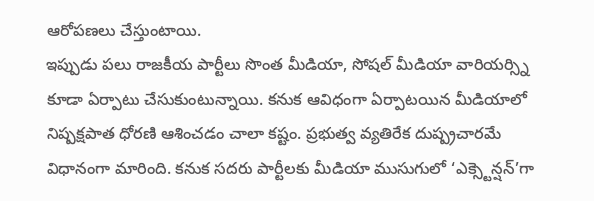ఆరోపణలు చేస్తుంటాయి.
ఇప్పుడు పలు రాజకీయ పార్టీలు సొంత మీడియా, సోషల్ మీడియా వారియర్స్ని కూడా ఏర్పాటు చేసుకుంటున్నాయి. కనుక ఆవిధంగా ఏర్పాటయిన మీడియాలో నిష్పక్షపాత ధోరణి ఆశించడం చాలా కష్టం. ప్రభుత్వ వ్యతిరేక దుష్ప్రచారమే విధానంగా మారింది. కనుక సదరు పార్టీలకు మీడియా ముసుగులో ‘ఎక్స్టెన్షన్’గా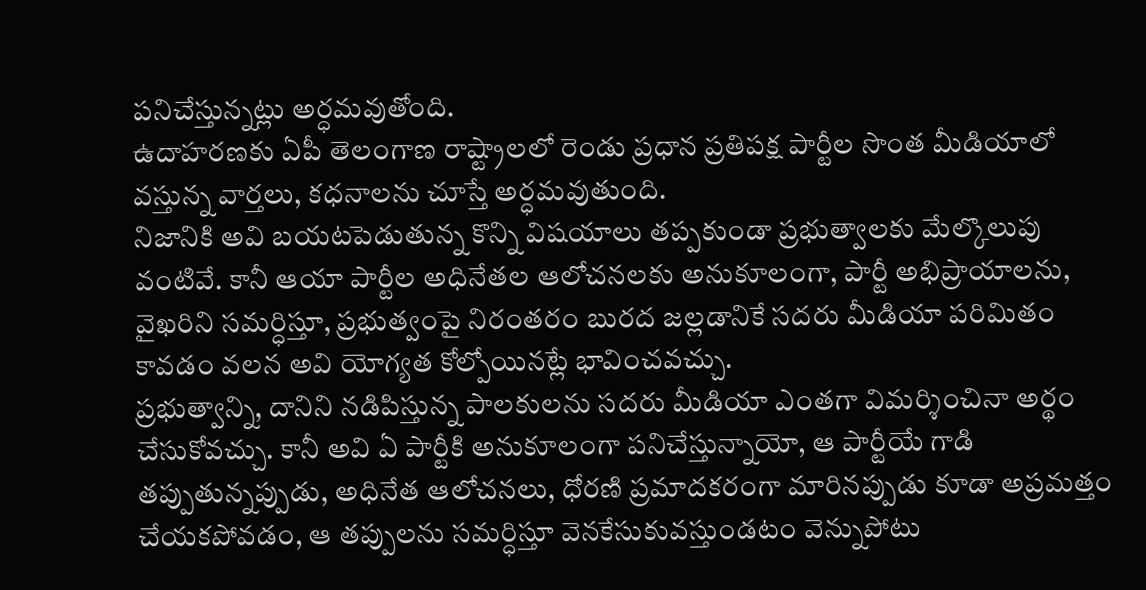పనిచేస్తున్నట్లు అర్ధమవుతోంది.
ఉదాహరణకు ఏపీ తెలంగాణ రాష్ట్రాలలో రెండు ప్రధాన ప్రతిపక్ష పార్టీల సొంత మీడియాలో వస్తున్న వార్తలు, కధనాలను చూస్తే అర్ధమవుతుంది.
నిజానికి అవి బయటపెడుతున్న కొన్ని విషయాలు తప్పకుండా ప్రభుత్వాలకు మేల్కొలుపు వంటివే. కానీ ఆయా పార్టీల అధినేతల ఆలోచనలకు అనుకూలంగా, పార్టీ అభిప్రాయాలను, వైఖరిని సమర్ధిస్తూ, ప్రభుత్వంపై నిరంతరం బురద జల్లడానికే సదరు మీడియా పరిమితం కావడం వలన అవి యోగ్యత కోల్పోయినట్లే భావించవచ్చు.
ప్రభుత్వాన్ని, దానిని నడిపిస్తున్న పాలకులను సదరు మీడియా ఎంతగా విమర్శించినా అర్థం చేసుకోవచ్చు. కానీ అవి ఏ పార్టీకి అనుకూలంగా పనిచేస్తున్నాయో, ఆ పార్టీయే గాడి తప్పుతున్నప్పుడు, అధినేత ఆలోచనలు, ధోరణి ప్రమాదకరంగా మారినప్పుడు కూడా అప్రమత్తం చేయకపోవడం, ఆ తప్పులను సమర్ధిస్తూ వెనకేసుకువస్తుండటం వెన్నుపోటు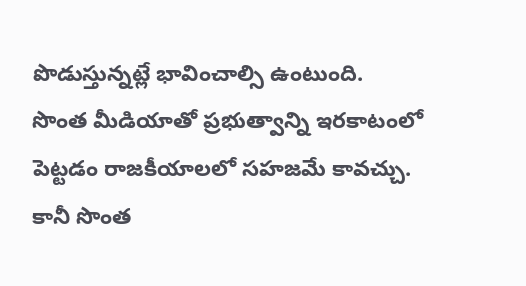పొడుస్తున్నట్లే భావించాల్సి ఉంటుంది.
సొంత మీడియాతో ప్రభుత్వాన్ని ఇరకాటంలో పెట్టడం రాజకీయాలలో సహజమే కావచ్చు. కానీ సొంత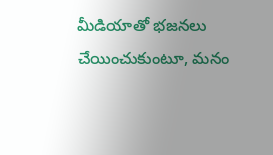మీడియాతో భజనలు చేయించుకుంటూ, మనం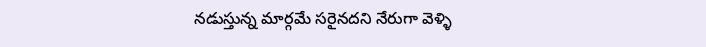నడుస్తున్న మార్గమే సరైనదని నేరుగా వెళ్ళి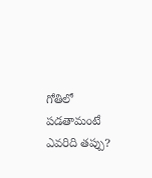గోతిలో పడతామంటే ఎవరిది తప్పు?